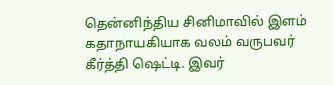தென்னிந்திய சினிமாவில் இளம் கதாநாயகியாக வலம் வருபவர் கீர்த்தி ஷெட்டி. இவர்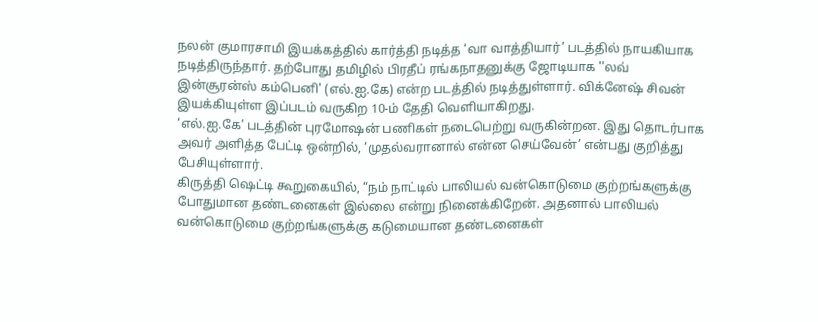நலன் குமாரசாமி இயக்கத்தில் கார்த்தி நடித்த ‘வா வாத்தியார்’ படத்தில் நாயகியாக நடித்திருந்தார். தற்போது தமிழில் பிரதீப் ரங்கநாதனுக்கு ஜோடியாக ''லவ் இன்சூரன்ஸ் கம்பெனி' (எல்.ஐ.கே) என்ற படத்தில் நடித்துள்ளார். விக்னேஷ் சிவன் இயக்கியுள்ள இப்படம் வருகிற 10-ம் தேதி வெளியாகிறது.
‘எல்.ஐ.கே’ படத்தின் புரமோஷன் பணிகள் நடைபெற்று வருகின்றன. இது தொடர்பாக அவர் அளித்த பேட்டி ஒன்றில், ‘முதல்வரானால் என்ன செய்வேன்’ என்பது குறித்து பேசியுள்ளார்.
கிருத்தி ஷெட்டி கூறுகையில், “நம் நாட்டில் பாலியல் வன்கொடுமை குற்றங்களுக்கு போதுமான தண்டனைகள் இல்லை என்று நினைக்கிறேன். அதனால் பாலியல் வன்கொடுமை குற்றங்களுக்கு கடுமையான தண்டனைகள்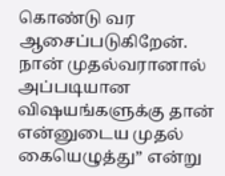கொண்டு வர ஆசைப்படுகிறேன். நான் முதல்வரானால் அப்படியான விஷயங்களுக்கு தான் என்னுடைய முதல் கையெழுத்து” என்று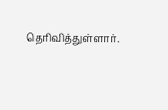தெரிவித்துள்ளார்.